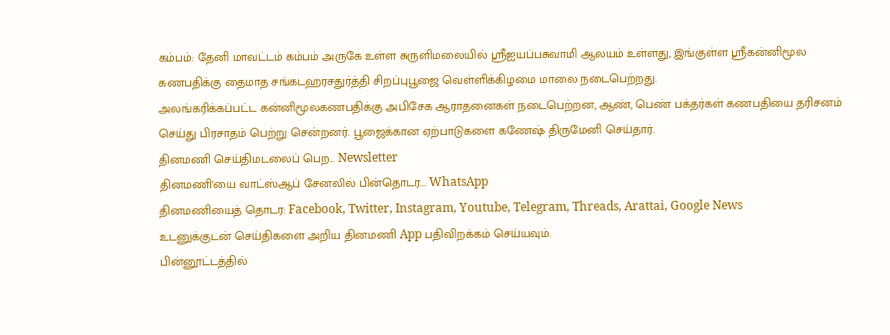கம்பம்: தேனி மாவட்டம் கம்பம் அருகே உள்ள சுருளிமலையில் ஸ்ரீஐயப்பசுவாமி ஆலயம் உள்ளது, இங்குள்ள ஸ்ரீகன்னிமூல கணபதிக்கு தைமாத சங்கடஹரசதுர்த்தி சிறப்புபூஜை வெள்ளிக்கிழமை மாலை நடைபெற்றது.
அலங்கரிக்கப்பட்ட கன்னிமூலகணபதிக்கு அபிசேக ஆராதனைகள் நடைபெற்றன, ஆண், பெண் பக்தர்கள் கணபதியை தரிசனம் செய்து பிரசாதம் பெற்று சென்றனர். பூஜைக்கான ஏற்பாடுகளை கணேஷ் திருமேனி செய்தார்.
தினமணி செய்திமடலைப் பெற... Newsletter
தினமணி'யை வாட்ஸ்ஆப் சேனலில் பின்தொடர... WhatsApp
தினமணியைத் தொடர: Facebook, Twitter, Instagram, Youtube, Telegram, Threads, Arattai, Google News
உடனுக்குடன் செய்திகளை அறிய தினமணி App பதிவிறக்கம் செய்யவும்.
பின்னூட்டத்தில்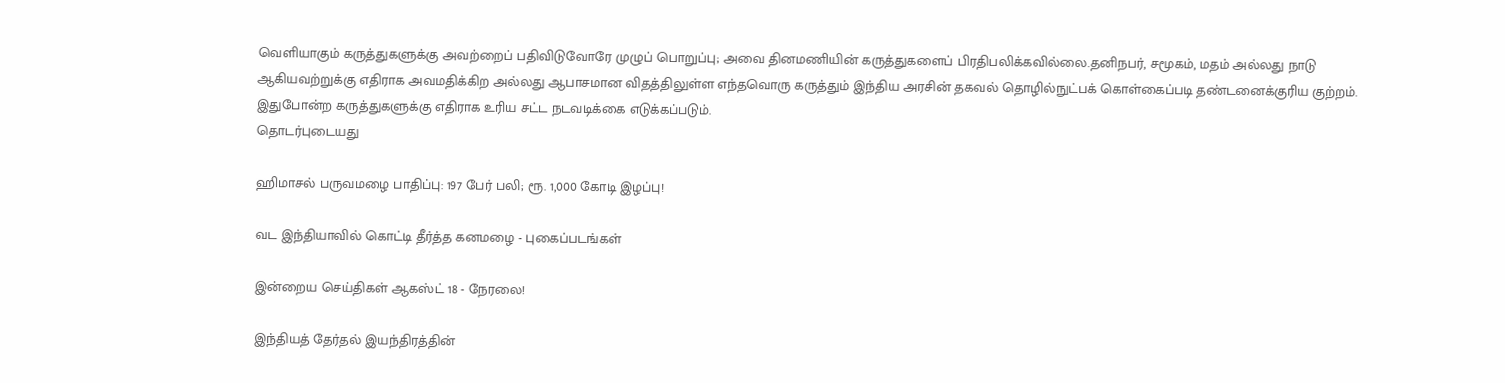வெளியாகும் கருத்துகளுக்கு அவற்றைப் பதிவிடுவோரே முழுப் பொறுப்பு; அவை தினமணியின் கருத்துகளைப் பிரதிபலிக்கவில்லை.தனிநபர், சமூகம், மதம் அல்லது நாடு ஆகியவற்றுக்கு எதிராக அவமதிக்கிற அல்லது ஆபாசமான விதத்திலுள்ள எந்தவொரு கருத்தும் இந்திய அரசின் தகவல் தொழில்நுட்பக் கொள்கைப்படி தண்டனைக்குரிய குற்றம். இதுபோன்ற கருத்துகளுக்கு எதிராக உரிய சட்ட நடவடிக்கை எடுக்கப்படும்.
தொடர்புடையது

ஹிமாசல் பருவமழை பாதிப்பு: 197 பேர் பலி; ரூ. 1,000 கோடி இழப்பு!

வட இந்தியாவில் கொட்டி தீர்த்த கனமழை - புகைப்படங்கள்

இன்றைய செய்திகள் ஆகஸ்ட் 18 - நேரலை!

இந்தியத் தேர்தல் இயந்திரத்தின்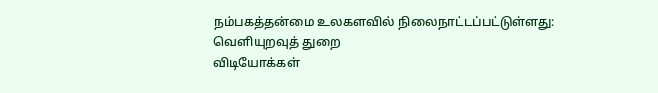நம்பகத்தன்மை உலகளவில் நிலைநாட்டப்பட்டுள்ளது: வெளியுறவுத் துறை
விடியோக்கள்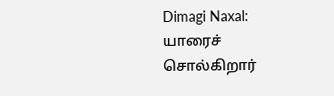Dimagi Naxal: யாரைச் சொல்கிறார்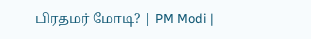பிரதமர் மோடி? | PM Modi |